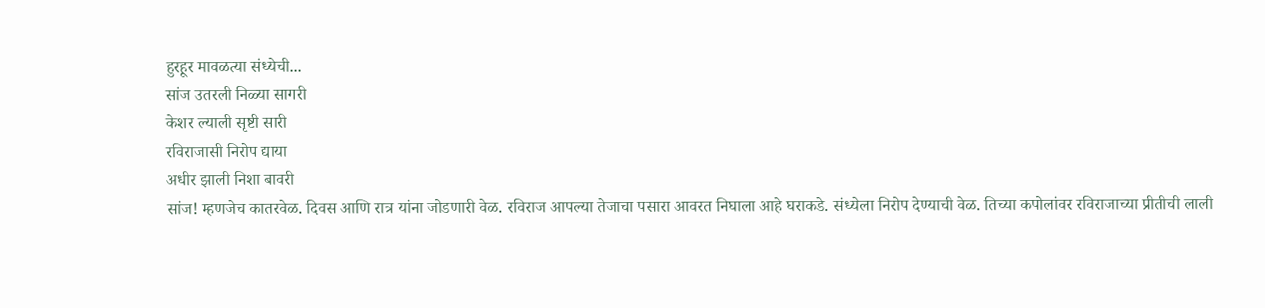हुरहूर मावळत्या संध्येची...
सांज उतरली निळ्या सागरी
केशर ल्याली सृष्टी सारी
रविराजासी निरोप द्याया
अधीर झाली निशा बावरी
सांज! म्हणजेच कातरवेळ. दिवस आणि रात्र यांना जोडणारी वेळ. रविराज आपल्या तेजाचा पसारा आवरत निघाला आहे घराकडे. संध्येला निरोप देण्याची वेळ. तिच्या कपोलांवर रविराजाच्या प्रीतीची लाली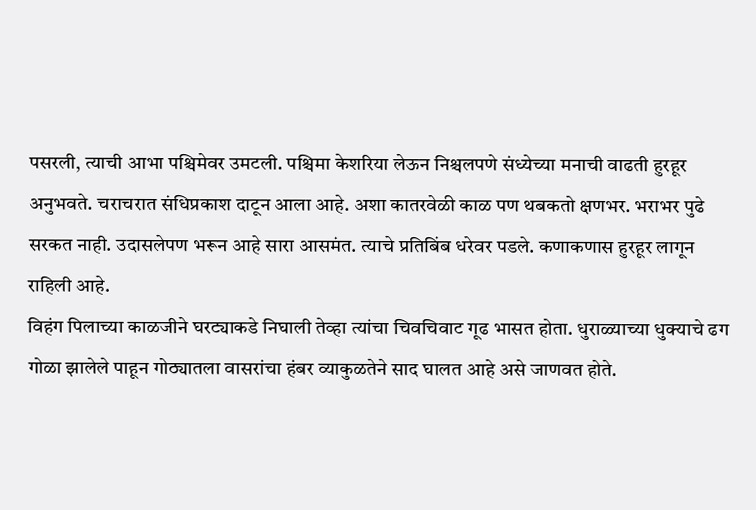पसरली, त्याची आभा पश्चिमेवर उमटली. पश्चिमा केशरिया लेऊन निश्चलपणे संध्येच्या मनाची वाढती हुरहूर अनुभवते. चराचरात संधिप्रकाश दाटून आला आहे. अशा कातरवेळी काळ पण थबकतो क्षणभर. भराभर पुढे सरकत नाही. उदासलेपण भरून आहे सारा आसमंत. त्याचे प्रतिबिंब धरेवर पडले. कणाकणास हुरहूर लागून राहिली आहे.
विहंग पिलाच्या काळजीने घरट्याकडे निघाली तेव्हा त्यांचा चिवचिवाट गूढ भासत होता. धुराळ्याच्या धुक्याचे ढग गोळा झालेले पाहून गोठ्यातला वासरांचा हंबर व्याकुळतेने साद घालत आहे असे जाणवत होते.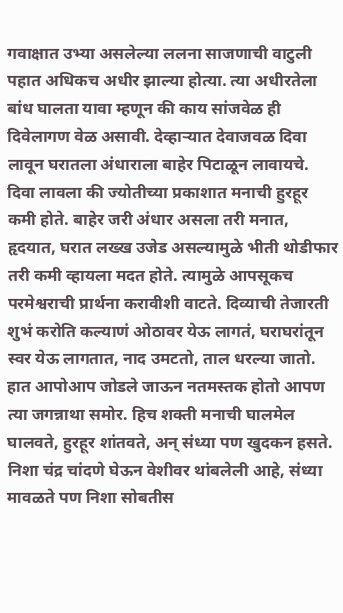गवाक्षात उभ्या असलेल्या ललना साजणाची वाटुली पहात अधिकच अधीर झाल्या होत्या. त्या अधीरतेला बांध घालता यावा म्हणून की काय सांजवेळ ही दिवेलागण वेळ असावी. देव्हाऱ्यात देवाजवळ दिवा लावून घरातला अंधाराला बाहेर पिटाळून लावायचे. दिवा लावला की ज्योतीच्या प्रकाशात मनाची हुरहूर कमी होते. बाहेर जरी अंधार असला तरी मनात, हृदयात, घरात लख्ख उजेड असल्यामुळे भीती थोडीफार तरी कमी व्हायला मदत होते. त्यामुळे आपसूकच परमेश्वराची प्रार्थना करावीशी वाटते. दिव्याची तेजारती शुभं करोति कल्याणं ओठावर येऊ लागतं, घराघरांतून स्वर येऊ लागतात, नाद उमटतो, ताल धरल्या जातो. हात आपोआप जोडले जाऊन नतमस्तक होतो आपण त्या जगन्नाथा समोर. हिच शक्ती मनाची घालमेल घालवते, हुरहूर शांतवते, अन् संध्या पण खुदकन हसते. निशा चंद्र चांदणे घेऊन वेशीवर थांबलेली आहे, संध्या मावळते पण निशा सोबतीस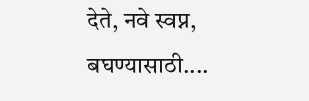देते, नवे स्वप्न, बघण्यासाठी....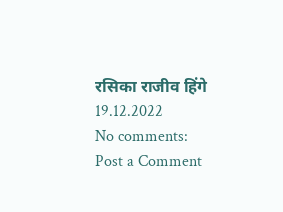रसिका राजीव हिंगे
19.12.2022
No comments:
Post a Comment